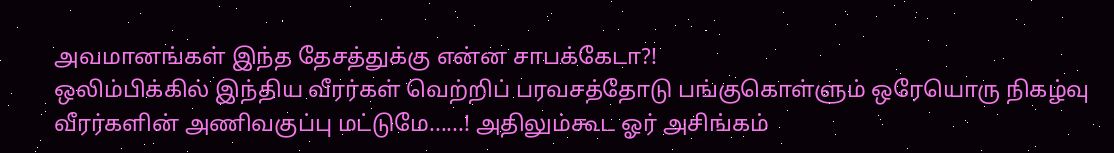அவமானங்கள் இந்த தேசத்துக்கு என்ன சாபக்கேடா?!
ஒலிம்பிக்கில் இந்திய வீரர்கள் வெற்றிப் பரவசத்தோடு பங்குகொள்ளும் ஒரேயொரு நிகழ்வு வீரர்களின் அணிவகுப்பு மட்டுமே......! அதிலும்கூட ஓர் அசிங்கம்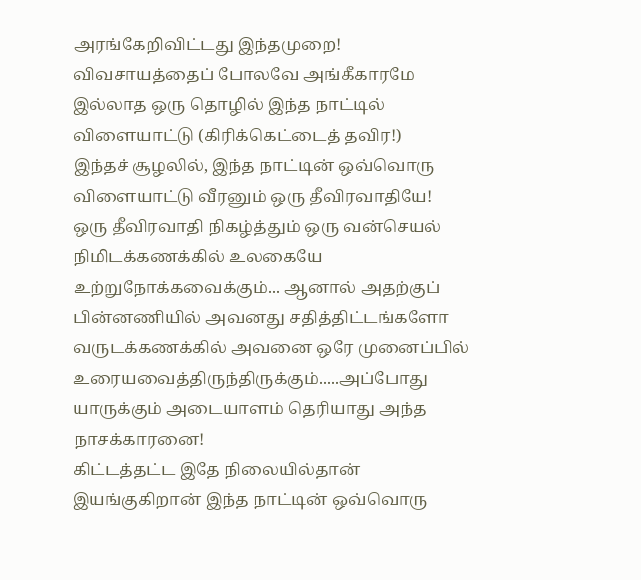அரங்கேறிவிட்டது இந்தமுறை!
விவசாயத்தைப் போலவே அங்கீகாரமே இல்லாத ஒரு தொழில் இந்த நாட்டில் விளையாட்டு (கிரிக்கெட்டைத் தவிர!)
இந்தச் சூழலில், இந்த நாட்டின் ஒவ்வொரு விளையாட்டு வீரனும் ஒரு தீவிரவாதியே!
ஒரு தீவிரவாதி நிகழ்த்தும் ஒரு வன்செயல் நிமிடக்கணக்கில் உலகையே உற்றுநோக்கவைக்கும்... ஆனால் அதற்குப் பின்னணியில் அவனது சதித்திட்டங்களோ வருடக்கணக்கில் அவனை ஒரே முனைப்பில் உரையவைத்திருந்திருக்கும்.....அப்போது யாருக்கும் அடையாளம் தெரியாது அந்த நாசக்காரனை!
கிட்டத்தட்ட இதே நிலையில்தான் இயங்குகிறான் இந்த நாட்டின் ஒவ்வொரு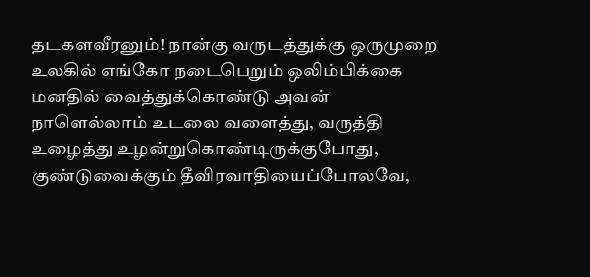தடகளவீரனும்! நான்கு வருடத்துக்கு ஒருமுறை உலகில் எங்கோ நடைபெறும் ஒலிம்பிக்கை மனதில் வைத்துக்கொண்டு அவன் நாளெல்லாம் உடலை வளைத்து, வருத்தி உழைத்து உழன்றுகொண்டிருக்குபோது, குண்டுவைக்கும் தீவிரவாதியைப்போலவே,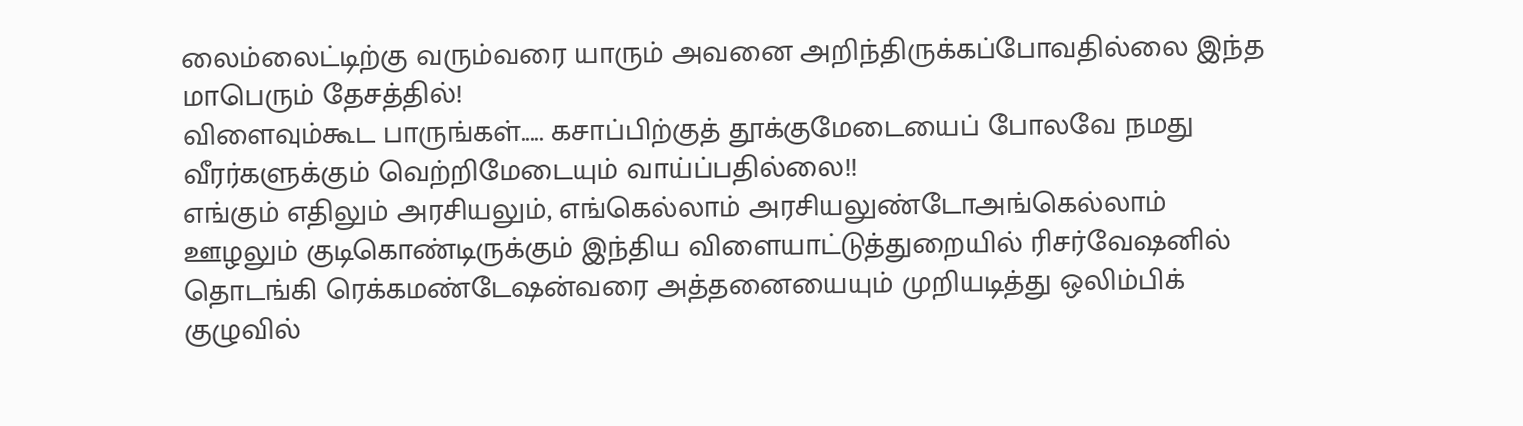லைம்லைட்டிற்கு வரும்வரை யாரும் அவனை அறிந்திருக்கப்போவதில்லை இந்த மாபெரும் தேசத்தில்!
விளைவும்கூட பாருங்கள்..... கசாப்பிற்குத் தூக்குமேடையைப் போலவே நமது வீரர்களுக்கும் வெற்றிமேடையும் வாய்ப்பதில்லை!!
எங்கும் எதிலும் அரசியலும், எங்கெல்லாம் அரசியலுண்டோஅங்கெல்லாம் ஊழலும் குடிகொண்டிருக்கும் இந்திய விளையாட்டுத்துறையில் ரிசர்வேஷனில் தொடங்கி ரெக்கமண்டேஷன்வரை அத்தனையையும் முறியடித்து ஒலிம்பிக் குழுவில்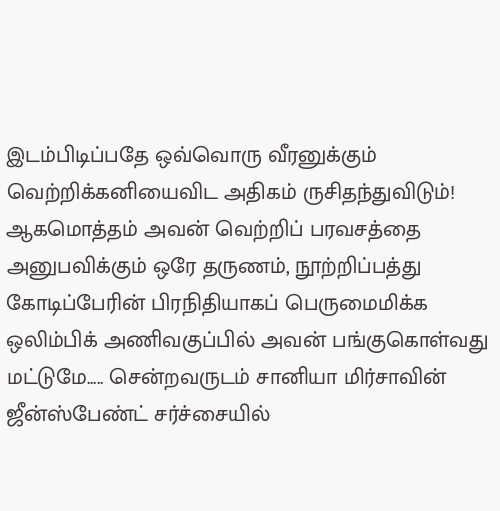இடம்பிடிப்பதே ஒவ்வொரு வீரனுக்கும் வெற்றிக்கனியைவிட அதிகம் ருசிதந்துவிடும்! ஆகமொத்தம் அவன் வெற்றிப் பரவசத்தை அனுபவிக்கும் ஒரே தருணம், நூற்றிப்பத்து கோடிப்பேரின் பிரநிதியாகப் பெருமைமிக்க ஒலிம்பிக் அணிவகுப்பில் அவன் பங்குகொள்வது மட்டுமே..... சென்றவருடம் சானியா மிர்சாவின் ஜீன்ஸ்பேண்ட் சர்ச்சையில்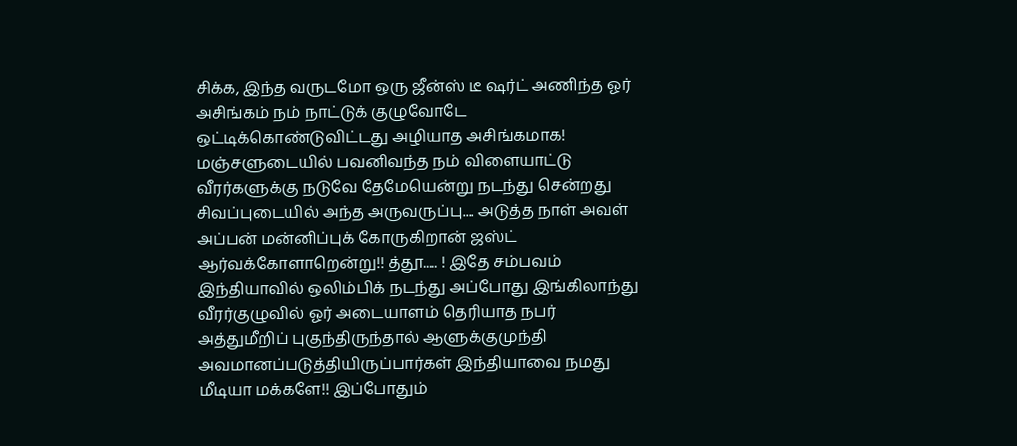சிக்க, இந்த வருடமோ ஒரு ஜீன்ஸ் டீ ஷர்ட் அணிந்த ஓர் அசிங்கம் நம் நாட்டுக் குழுவோடே ஒட்டிக்கொண்டுவிட்டது அழியாத அசிங்கமாக! மஞ்சளுடையில் பவனிவந்த நம் விளையாட்டு வீரர்களுக்கு நடுவே தேமேயென்று நடந்து சென்றது சிவப்புடையில் அந்த அருவருப்பு.... அடுத்த நாள் அவள் அப்பன் மன்னிப்புக் கோருகிறான் ஜஸ்ட் ஆர்வக்கோளாறென்று!! த்தூ..... ! இதே சம்பவம் இந்தியாவில் ஒலிம்பிக் நடந்து அப்போது இங்கிலாந்து வீரர்குழுவில் ஓர் அடையாளம் தெரியாத நபர் அத்துமீறிப் புகுந்திருந்தால் ஆளுக்குமுந்தி அவமானப்படுத்தியிருப்பார்கள் இந்தியாவை நமது மீடியா மக்களே!! இப்போதும்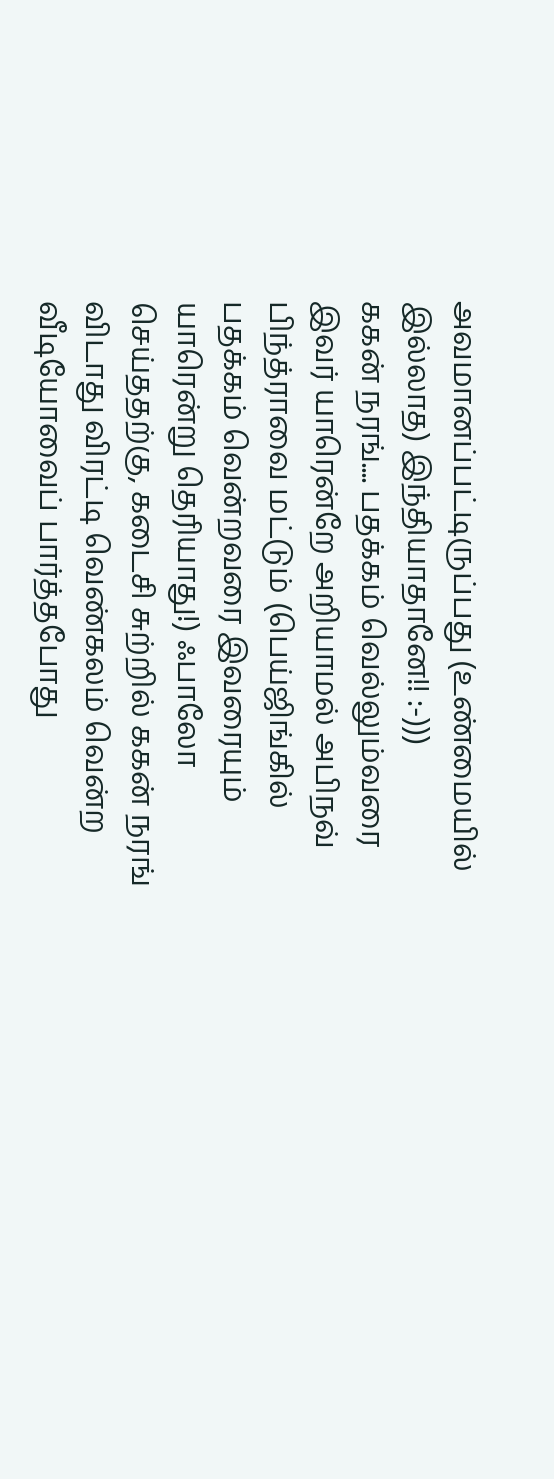அவமானப்பட்டிருப்பது (உண்மையில் இல்லாத) இந்தியாதானே!! :-)))
ககன் நரங்.... பதக்கம் வெல்லும்வரை இவர் யாரென்றே அறியாமல் அபிநவ் பிந்த்ராவை மட்டும் (பெய்ஜிங்கில் பதக்கம் வென்றவரை இவரையும் யாரென்று தெரியாது!) ஃபாலோ செய்ததற்கு, கடைசி சுற்றில் ககன் நரங் விடாது விரட்டி வெண்கலம் வென்ற வீடியோவைப் பார்த்தபோது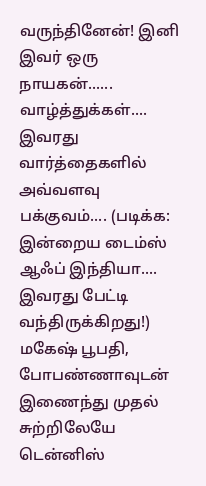வருந்தினேன்! இனி இவர் ஒரு நாயகன்...... வாழ்த்துக்கள்.... இவரது வார்த்தைகளில் அவ்வளவு பக்குவம்.... (படிக்க: இன்றைய டைம்ஸ் ஆஃப் இந்தியா.... இவரது பேட்டி வந்திருக்கிறது!)
மகேஷ் பூபதி, போபண்ணாவுடன் இணைந்து முதல் சுற்றிலேயே டென்னிஸ்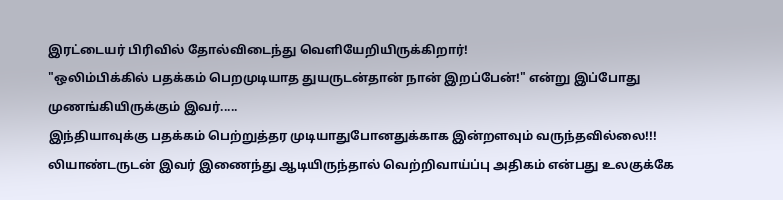இரட்டையர் பிரிவில் தோல்விடைந்து வெளியேறியிருக்கிறார்!
"ஒலிம்பிக்கில் பதக்கம் பெறமுடியாத துயருடன்தான் நான் இறப்பேன்!" என்று இப்போது முணங்கியிருக்கும் இவர்.....
இந்தியாவுக்கு பதக்கம் பெற்றுத்தர முடியாதுபோனதுக்காக இன்றளவும் வருந்தவில்லை!!!
லியாண்டருடன் இவர் இணைந்து ஆடியிருந்தால் வெற்றிவாய்ப்பு அதிகம் என்பது உலகுக்கே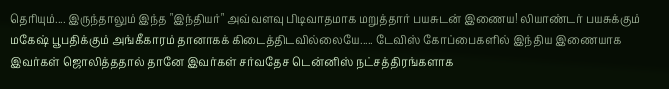தெரியும்.... இருந்தாலும் இந்த "இந்தியர்" அவ்வளவு பிடிவாதமாக மறுத்தார் பயசுடன் இணைய! லியாண்டர் பயசுக்கும் மகேஷ் பூபதிக்கும் அங்கீகாரம் தானாகக் கிடைத்திடவில்லையே..... டேவிஸ் கோப்பைகளில் இந்திய இணையாக இவர்கள் ஜொலித்ததால் தானே இவர்கள் சர்வதேச டென்னிஸ் நட்சத்திரங்களாக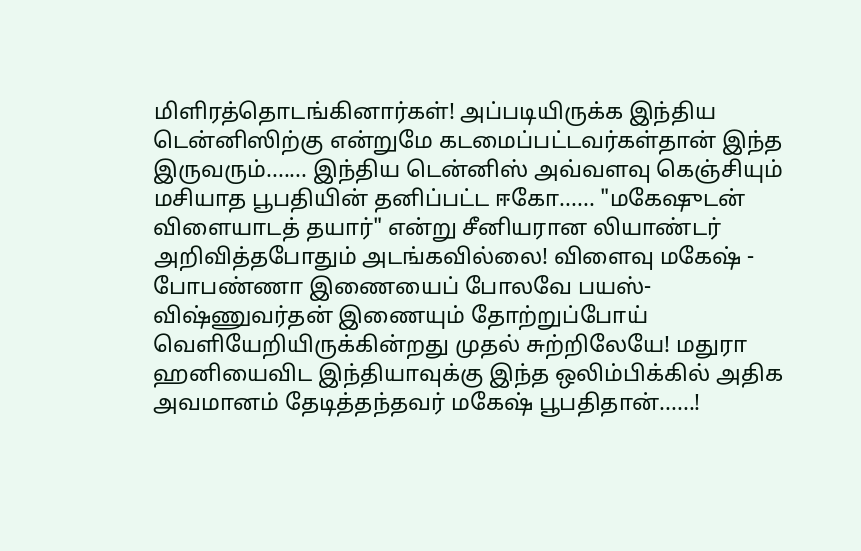மிளிரத்தொடங்கினார்கள்! அப்படியிருக்க இந்திய டென்னிஸிற்கு என்றுமே கடமைப்பட்டவர்கள்தான் இந்த இருவரும்....... இந்திய டென்னிஸ் அவ்வளவு கெஞ்சியும் மசியாத பூபதியின் தனிப்பட்ட ஈகோ...... "மகேஷுடன் விளையாடத் தயார்" என்று சீனியரான லியாண்டர் அறிவித்தபோதும் அடங்கவில்லை! விளைவு மகேஷ் - போபண்ணா இணையைப் போலவே பயஸ்-விஷ்ணுவர்தன் இணையும் தோற்றுப்போய் வெளியேறியிருக்கின்றது முதல் சுற்றிலேயே! மதுரா ஹனியைவிட இந்தியாவுக்கு இந்த ஒலிம்பிக்கில் அதிக அவமானம் தேடித்தந்தவர் மகேஷ் பூபதிதான்......!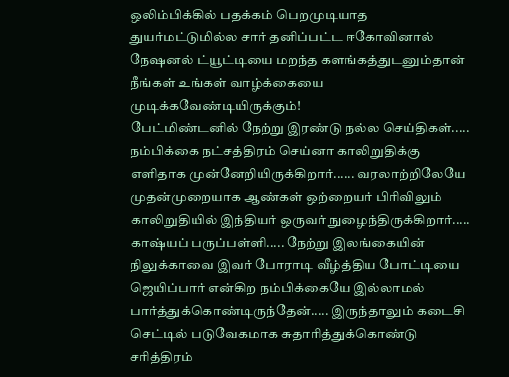ஒலிம்பிக்கில் பதக்கம் பெறமுடியாத துயர்மட்டுமில்ல சார் தனிப்பட்ட ஈகோவினால் நேஷனல் ட்யூட்டியை மறந்த களங்கத்துடனும்தான் நீங்கள் உங்கள் வாழ்க்கையை முடிக்கவேண்டியிருக்கும்!
பேட்மிண்டனில் நேற்று இரண்டு நல்ல செய்திகள்..... நம்பிக்கை நட்சத்திரம் செய்னா காலிறுதிக்கு எளிதாக முன்னேறியிருக்கிறார்...... வரலாற்றிலேயே முதன்முறையாக ஆண்கள் ஒற்றையர் பிரிவிலும் காலிறுதியில் இந்தியர் ஒருவர் நுழைந்திருக்கிறார்..... காஷ்யப் பருப்பள்ளி..... நேற்று இலங்கையின் நிலுக்காவை இவர் போராடி வீழ்த்திய போட்டியை ஜெயிப்பார் என்கிற நம்பிக்கையே இல்லாமல் பார்த்துக்கொண்டிருந்தேன்..... இருந்தாலும் கடைசி செட்டில் படுவேகமாக சுதாரித்துக்கொண்டு சரித்திரம்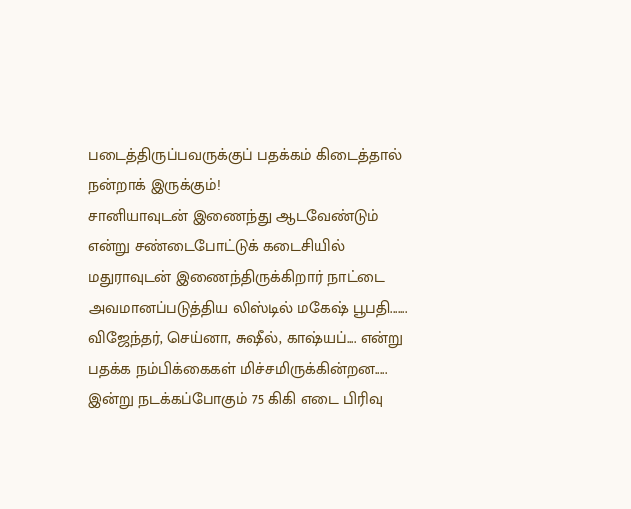படைத்திருப்பவருக்குப் பதக்கம் கிடைத்தால் நன்றாக் இருக்கும்!
சானியாவுடன் இணைந்து ஆடவேண்டும் என்று சண்டைபோட்டுக் கடைசியில் மதுராவுடன் இணைந்திருக்கிறார் நாட்டை அவமானப்படுத்திய லிஸ்டில் மகேஷ் பூபதி....... விஜேந்தர், செய்னா, சுஷீல், காஷ்யப்.... என்று பதக்க நம்பிக்கைகள் மிச்சமிருக்கின்றன..... இன்று நடக்கப்போகும் 75 கிகி எடை பிரிவு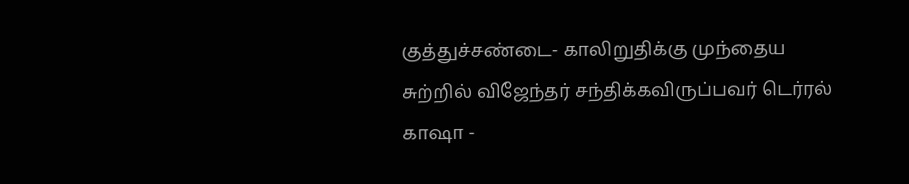குத்துச்சண்டை- காலிறுதிக்கு முந்தைய சுற்றில் விஜேந்தர் சந்திக்கவிருப்பவர் டெர்ரல் காஷா -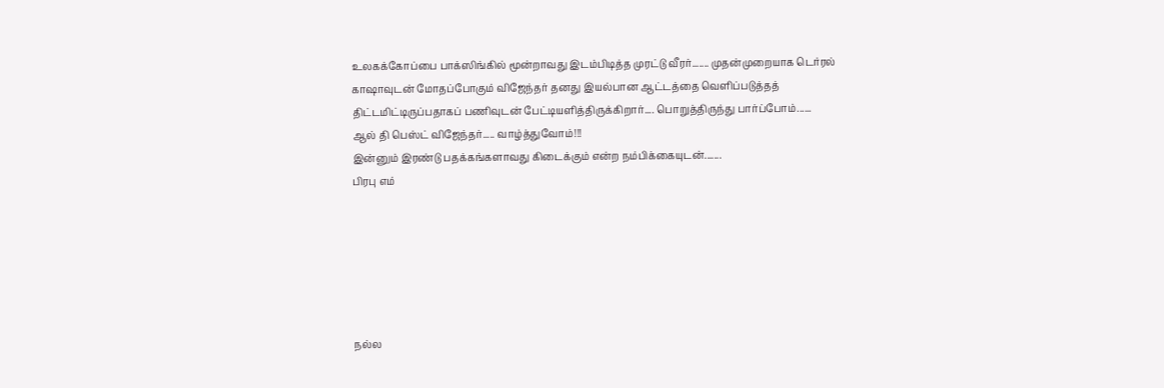உலகக்கோப்பை பாக்ஸிங்கில் மூன்றாவது இடம்பிடித்த முரட்டு வீரர்....... முதன்முறையாக டெர்ரல் காஷாவுடன் மோதப்போகும் விஜேந்தர் தனது இயல்பான ஆட்டத்தை வெளிப்படுத்தத் திட்டமிட்டிருப்பதாகப் பணிவுடன் பேட்டியளித்திருக்கிறார்.... பொறுத்திருந்து பார்ப்போம்......
ஆல் தி பெஸ்ட் விஜேந்தர்..... வாழ்த்துவோம்!!!
இன்னும் இரண்டு பதக்கங்களாவது கிடைக்கும் என்ற நம்பிக்கையுடன்.......
பிரபு எம்






நல்ல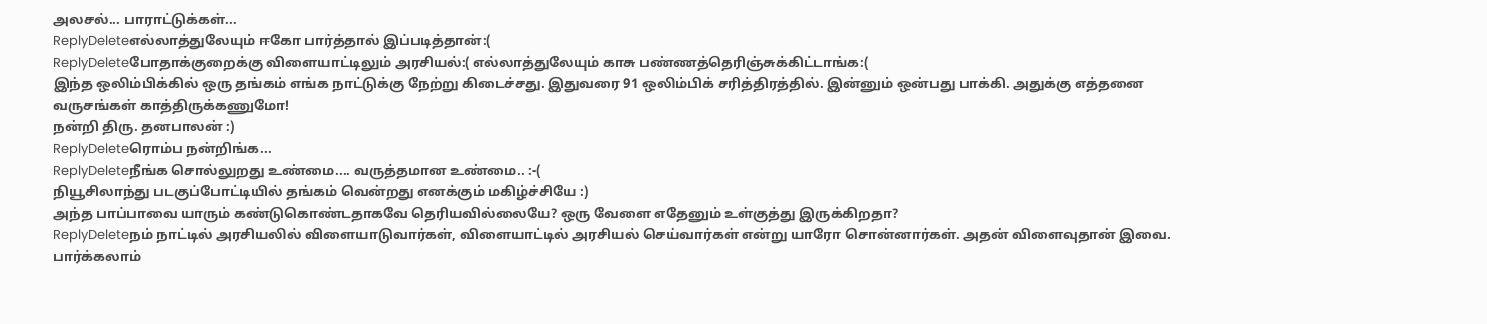அலசல்... பாராட்டுக்கள்...
ReplyDeleteஎல்லாத்துலேயும் ஈகோ பார்த்தால் இப்படித்தான்:(
ReplyDeleteபோதாக்குறைக்கு விளையாட்டிலும் அரசியல்:( எல்லாத்துலேயும் காசு பண்ணத்தெரிஞ்சுக்கிட்டாங்க:(
இந்த ஒலிம்பிக்கில் ஒரு தங்கம் எங்க நாட்டுக்கு நேற்று கிடைச்சது. இதுவரை 91 ஒலிம்பிக் சரித்திரத்தில். இன்னும் ஒன்பது பாக்கி. அதுக்கு எத்தனை வருசங்கள் காத்திருக்கணுமோ!
நன்றி திரு. தனபாலன் :)
ReplyDeleteரொம்ப நன்றிங்க...
ReplyDeleteநீங்க சொல்லுறது உண்மை.... வருத்தமான உண்மை.. :-(
நியூசிலாந்து படகுப்போட்டியில் தங்கம் வென்றது எனக்கும் மகிழ்ச்சியே :)
அந்த பாப்பாவை யாரும் கண்டுகொண்டதாகவே தெரியவில்லையே? ஒரு வேளை எதேனும் உள்குத்து இருக்கிறதா?
ReplyDeleteநம் நாட்டில் அரசியலில் விளையாடுவார்கள், விளையாட்டில் அரசியல் செய்வார்கள் என்று யாரோ சொன்னார்கள். அதன் விளைவுதான் இவை. பார்க்கலாம்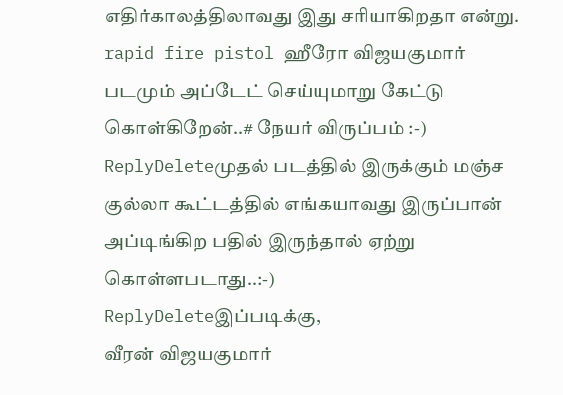எதிர்காலத்திலாவது இது சரியாகிறதா என்று.
rapid fire pistol ஹீரோ விஜயகுமார் படமும் அப்டேட் செய்யுமாறு கேட்டு கொள்கிறேன்..# நேயர் விருப்பம் :-)
ReplyDeleteமுதல் படத்தில் இருக்கும் மஞ்ச குல்லா கூட்டத்தில் எங்கயாவது இருப்பான் அப்டிங்கிற பதில் இருந்தால் ஏற்று கொள்ளபடாது..:-)
ReplyDeleteஇப்படிக்கு,
வீரன் விஜயகுமார்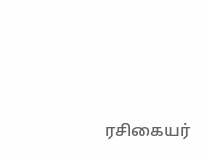ரசிகையர்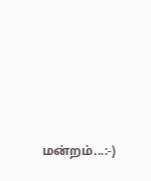மன்றம்...:-)